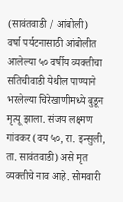(सावंतवाडी / आंबोली)
वर्षा पर्यटनासाठी आंबोलीत आलेल्या ५० वर्षीय व्यक्तीचा सतिचीवाडी येथील पाण्याने भरलेल्या चिरेखाणीमध्ये बुडून मृत्यू झाला. संजय लक्ष्मण गांवकर (वय ५०, रा. इन्सुली, ता. सावंतवाडी) असे मृत व्यक्तीचे नाव आहे. सोमवारी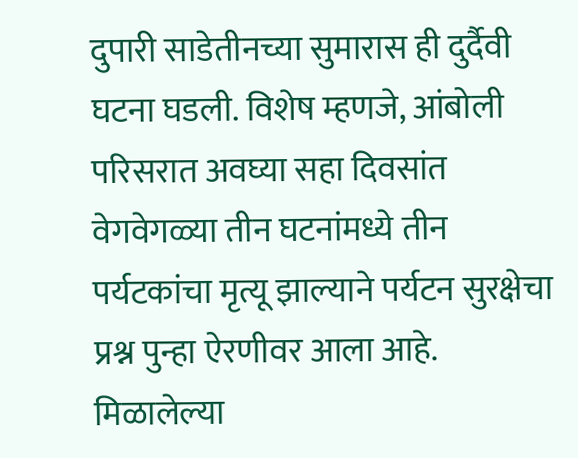दुपारी साडेतीनच्या सुमारास ही दुर्दैवी घटना घडली. विशेष म्हणजे, आंबोली परिसरात अवघ्या सहा दिवसांत वेगवेगळ्या तीन घटनांमध्ये तीन पर्यटकांचा मृत्यू झाल्याने पर्यटन सुरक्षेचा प्रश्न पुन्हा ऐरणीवर आला आहे.
मिळालेल्या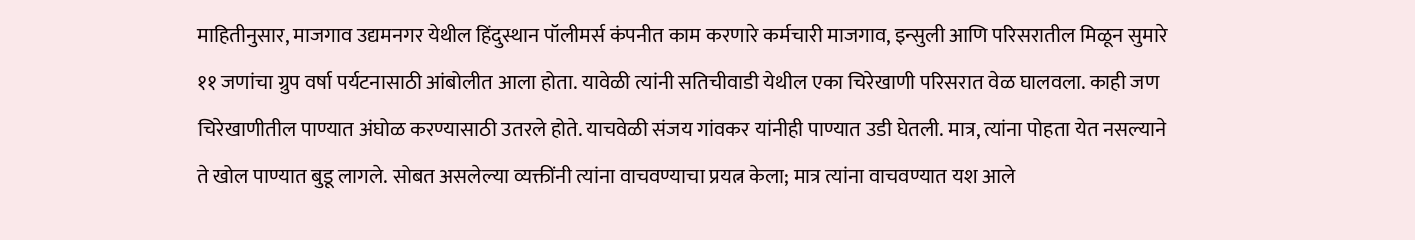माहितीनुसार, माजगाव उद्यमनगर येथील हिंदुस्थान पॉलीमर्स कंपनीत काम करणारे कर्मचारी माजगाव, इन्सुली आणि परिसरातील मिळून सुमारे ११ जणांचा ग्रुप वर्षा पर्यटनासाठी आंबोलीत आला होता. यावेळी त्यांनी सतिचीवाडी येथील एका चिरेखाणी परिसरात वेळ घालवला. काही जण चिरेखाणीतील पाण्यात अंघोळ करण्यासाठी उतरले होते. याचवेळी संजय गांवकर यांनीही पाण्यात उडी घेतली. मात्र, त्यांना पोहता येत नसल्याने ते खोल पाण्यात बुडू लागले. सोबत असलेल्या व्यक्तींनी त्यांना वाचवण्याचा प्रयत्न केला; मात्र त्यांना वाचवण्यात यश आले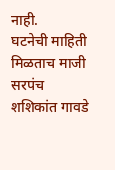नाही.
घटनेची माहिती मिळताच माजी सरपंच शशिकांत गावडे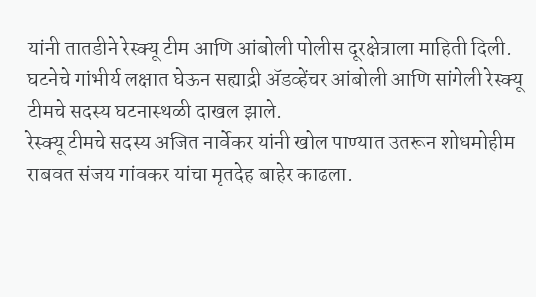यांनी तातडीने रेस्क्यू टीम आणि आंबोली पोलीस दूरक्षेत्राला माहिती दिली. घटनेचे गांभीर्य लक्षात घेऊन सह्याद्री ॲडव्हेंचर आंबोली आणि सांगेली रेस्क्यू टीमचे सदस्य घटनास्थळी दाखल झाले.
रेस्क्यू टीमचे सदस्य अजित नार्वेकर यांनी खोल पाण्यात उतरून शोधमोहीम राबवत संजय गांवकर यांचा मृतदेह बाहेर काढला.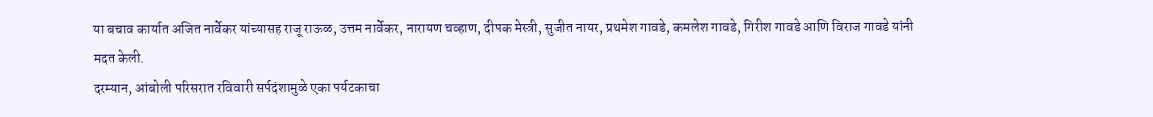या बचाव कार्यात अजित नार्वेकर यांच्यासह राजू राऊळ, उत्तम नार्वेकर, नारायण चव्हाण, दीपक मेस्त्री, सुजीत नायर, प्रथमेश गावडे, कमलेश गावडे, गिरीश गावडे आणि विराज गावडे यांनी मदत केली.
दरम्यान, आंबोली परिसरात रविवारी सर्पदंशामुळे एका पर्यटकाचा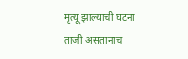मृत्यू झाल्याची घटना ताजी असतानाच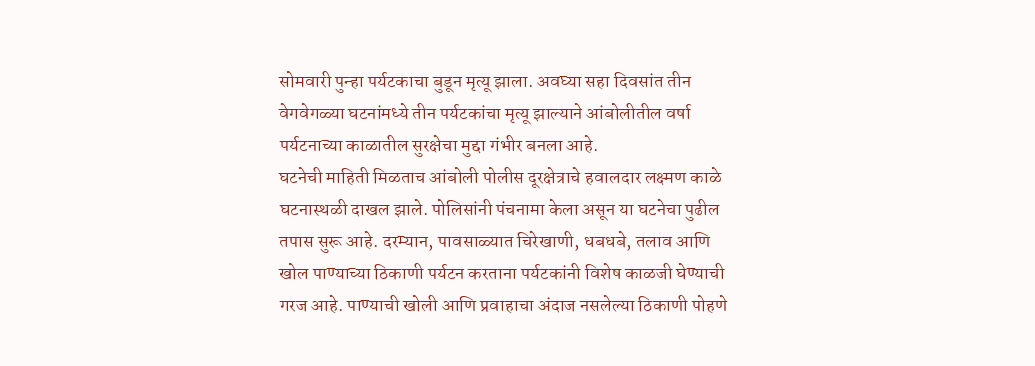सोमवारी पुन्हा पर्यटकाचा बुडून मृत्यू झाला. अवघ्या सहा दिवसांत तीन वेगवेगळ्या घटनांमध्ये तीन पर्यटकांचा मृत्यू झाल्याने आंबोलीतील वर्षा पर्यटनाच्या काळातील सुरक्षेचा मुद्दा गंभीर बनला आहे.
घटनेची माहिती मिळताच आंबोली पोलीस दूरक्षेत्राचे हवालदार लक्ष्मण काळे घटनास्थळी दाखल झाले. पोलिसांनी पंचनामा केला असून या घटनेचा पुढील तपास सुरू आहे. दरम्यान, पावसाळ्यात चिरेखाणी, धबधबे, तलाव आणि खोल पाण्याच्या ठिकाणी पर्यटन करताना पर्यटकांनी विशेष काळजी घेण्याची गरज आहे. पाण्याची खोली आणि प्रवाहाचा अंदाज नसलेल्या ठिकाणी पोहणे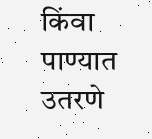किंवा पाण्यात उतरणे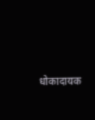धोकादायक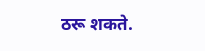ठरू शकते.